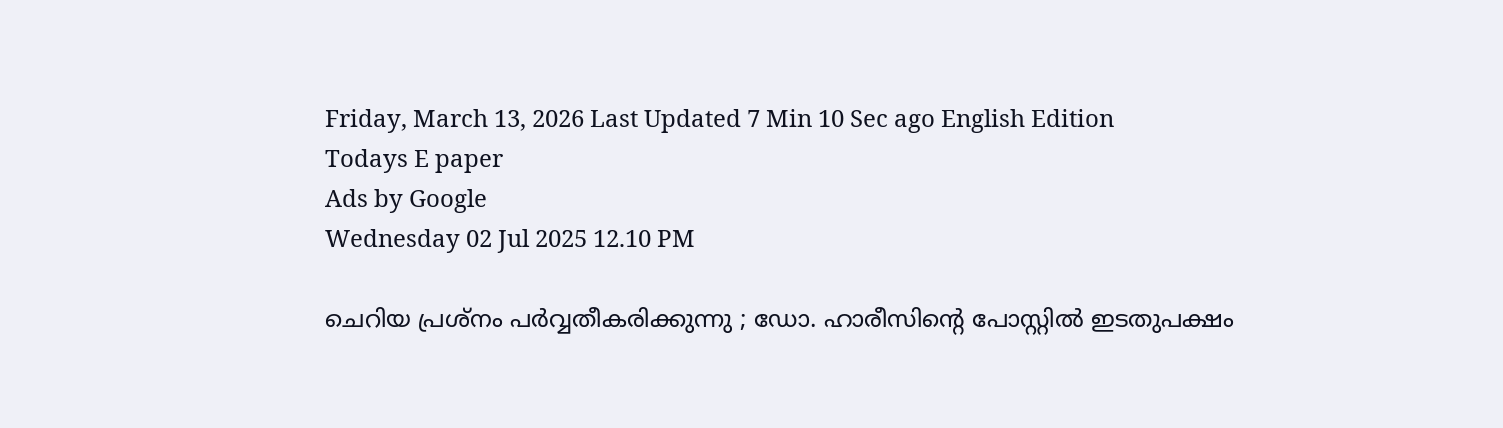Friday, March 13, 2026 Last Updated 7 Min 10 Sec ago English Edition
Todays E paper
Ads by Google
Wednesday 02 Jul 2025 12.10 PM

ചെറിയ പ്രശ്‌നം പര്‍വ്വതീകരിക്കുന്നു ; ഡോ. ഹാരീസിന്റെ പോസ്റ്റില്‍ ഇടതുപക്ഷം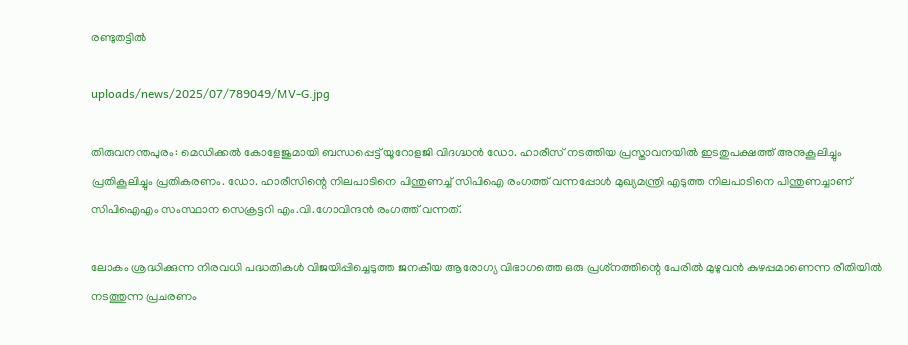രണ്ടുതട്ടില്‍

uploads/news/2025/07/789049/MV-G.jpg

തിരുവനന്തപുരം: മെഡിക്കല്‍ കോളേജുമായി ബന്ധപ്പെട്ട് യൂറോളജി വിദഗ്ദ്ധന്‍ ഡോ. ഹാരീസ് നടത്തിയ പ്രസ്താവനയില്‍ ഇടതുപക്ഷത്ത് അനുകൂലിച്ചും പ്രതികൂലിച്ചും പ്രതികരണം. ഡോ. ഹാരീസിന്റെ നിലപാടിനെ പിന്തുണച്ച് സിപിഐ രംഗത്ത് വന്നപ്പോള്‍ മുഖ്യമന്ത്രി എടുത്ത നിലപാടിനെ പിന്തുണച്ചാണ് സിപിഐഎം സംസ്ഥാന സെക്രട്ടറി എം.വി.ഗോവിന്ദന്‍ രംഗത്ത് വന്നത്.

ലോകം ശ്രദ്ധിക്കുന്ന നിരവധി പദ്ധതികള്‍ വിജയിപ്പിച്ചെടുത്ത ജനകീയ ആരോഗ്യ വിഭാഗത്തെ ഒരു പ്രശ്‌നത്തിന്റെ പേരില്‍ മുഴുവന്‍ കുഴപ്പമാണെന്ന രീതിയില്‍ നടത്തുന്ന പ്രചരണം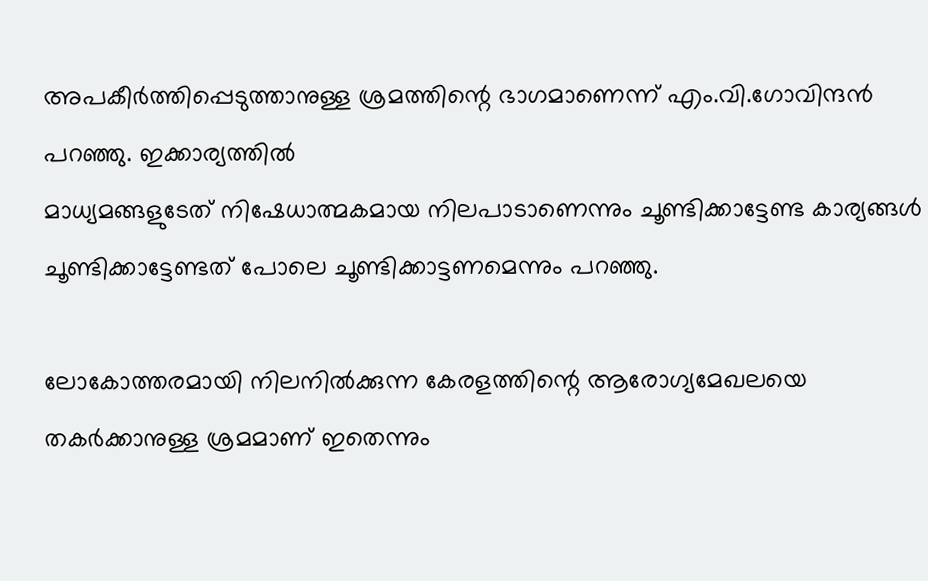അപകീര്‍ത്തിപ്പെടുത്താനുള്ള ശ്രമത്തിന്റെ ഭാഗമാണെന്ന് എം.വി.ഗോവിന്ദന്‍ പറഞ്ഞു. ഇക്കാര്യത്തില്‍
മാധ്യമങ്ങളുടേത് നിഷേധാത്മകമായ നിലപാടാണെന്നും ചൂണ്ടിക്കാട്ടേണ്ട കാര്യങ്ങള്‍ ചൂണ്ടിക്കാട്ടേണ്ടത് പോലെ ചൂണ്ടിക്കാട്ടണമെന്നും പറഞ്ഞു.

ലോകോത്തരമായി നിലനില്‍ക്കുന്ന കേരളത്തിന്റെ ആരോഗ്യമേഖലയെ തകര്‍ക്കാനുള്ള ശ്രമമാണ് ഇതെന്നും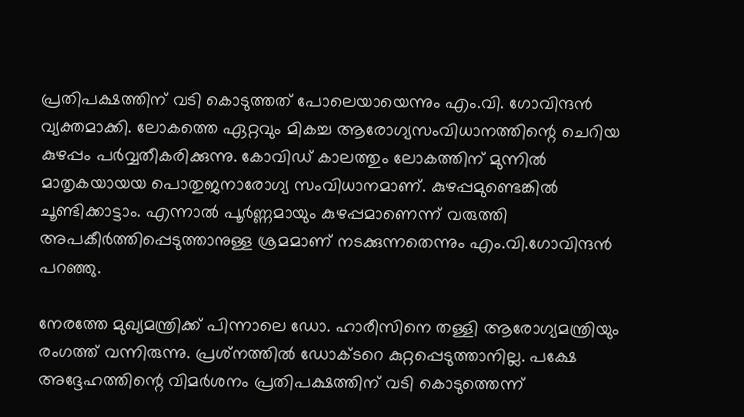പ്രതിപക്ഷത്തിന് വടി കൊടുത്തത് പോലെയായെന്നും എം.വി. ഗോവിന്ദന്‍ വ്യക്തമാക്കി. ലോകത്തെ ഏറ്റവും മികച്ച ആരോഗ്യസംവിധാനത്തിന്റെ ചെറിയ കുഴപ്പം പര്‍വ്വതീകരിക്കുന്നു. കോവിഡ് കാലത്തും ലോകത്തിന് മുന്നില്‍ മാതൃകയായയ പൊതുജനാരോഗ്യ സംവിധാനമാണ്. കുഴപ്പമുണ്ടെങ്കില്‍ ചൂണ്ടിക്കാട്ടാം. എന്നാല്‍ പൂര്‍ണ്ണമായും കുഴപ്പമാണെന്ന് വരുത്തി അപകീര്‍ത്തിപ്പെടുത്താനുള്ള ശ്രമമാണ് നടക്കുന്നതെന്നും എം.വി.ഗോവിന്ദന്‍ പറഞ്ഞു.

നേരത്തേ മുഖ്യമന്ത്രിക്ക് പിന്നാലെ ഡോ. ഹാരീസിനെ തള്ളി ആരോഗ്യമന്ത്രിയും രംഗത്ത് വന്നിരുന്നു. പ്രശ്‌നത്തില്‍ ഡോക്ടറെ കുറ്റപ്പെടുത്താനില്ല. പക്ഷേ അദ്ദേഹത്തിന്റെ വിമര്‍ശനം പ്രതിപക്ഷത്തിന് വടി കൊടുത്തെന്ന്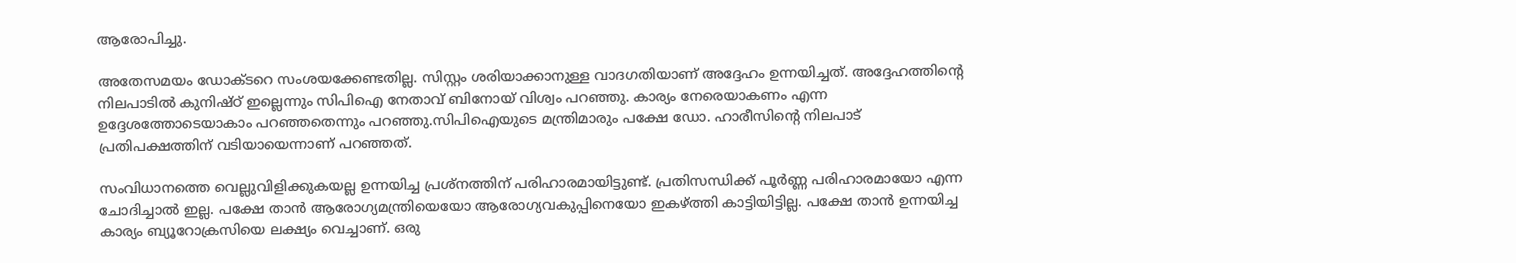ആരോപിച്ചു.

അതേസമയം ഡോക്ടറെ സംശയക്കേണ്ടതില്ല. സിസ്റ്റം ശരിയാക്കാനുള്ള വാദഗതിയാണ് അദ്ദേഹം ഉന്നയിച്ചത്. അദ്ദേഹത്തിന്റെ നിലപാടില്‍ കുനിഷ്ഠ് ഇല്ലെന്നും സിപിഐ നേതാവ് ബിനോയ് വിശ്വം പറഞ്ഞു. കാര്യം നേരെയാകണം എന്ന ഉദ്ദേശത്തോടെയാകാം പറഞ്ഞതെന്നും പറഞ്ഞു.സിപിഐയുടെ മന്ത്രിമാരും പക്ഷേ ഡോ. ഹാരീസിന്റെ നിലപാട് പ്രതിപക്ഷത്തിന് വടിയായെന്നാണ് പറഞ്ഞത്.

സംവിധാനത്തെ വെല്ലുവിളിക്കുകയല്ല ഉന്നയിച്ച പ്രശ്‌നത്തിന് പരിഹാരമായിട്ടുണ്ട്. പ്രതിസന്ധിക്ക് പൂര്‍ണ്ണ പരിഹാരമായോ എന്ന ചോദിച്ചാല്‍ ഇല്ല. പക്ഷേ താന്‍ ആരോഗ്യമന്ത്രിയെയോ ആരോഗ്യവകുപ്പിനെയോ ഇകഴ്ത്തി കാട്ടിയിട്ടില്ല. പക്ഷേ താന്‍ ഉന്നയിച്ച കാര്യം ബ്യൂറോക്രസിയെ ലക്ഷ്യം വെച്ചാണ്. ഒരു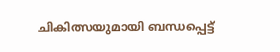ചികിത്സയുമായി ബന്ധപ്പെട്ട്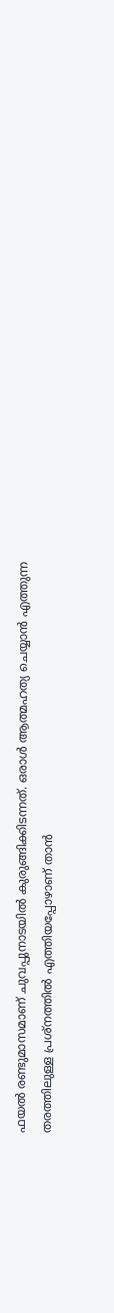ഫയല്‍ രണ്ടുമാസമാണ് ചുവപ്പുനാടയില്‍ കുരുങ്ങിക്കിടന്നത്. ഒരാള്‍ ആത്മഹത്യ ചെയ്യാന്‍ എത്തുന്ന തരത്തിലുള്ള പ്രശ്‌നത്തില്‍ എത്തിയപ്പോഴാണ് താന്‍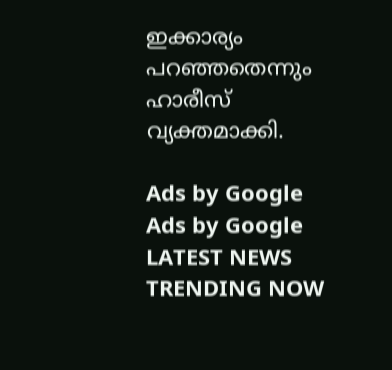ഇക്കാര്യം പറഞ്ഞതെന്നും ഹാരീസ് വ്യക്തമാക്കി.

Ads by Google
Ads by Google
LATEST NEWS
TRENDING NOW